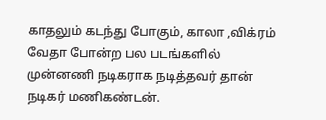காதலும் கடந்து போகும், காலா ,விக்ரம் வேதா போன்ற பல படங்களில் முன்னணி நடிகராக நடித்தவர் தான் நடிகர் மணிகண்டன்.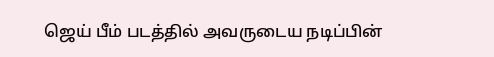ஜெய் பீம் படத்தில் அவருடைய நடிப்பின்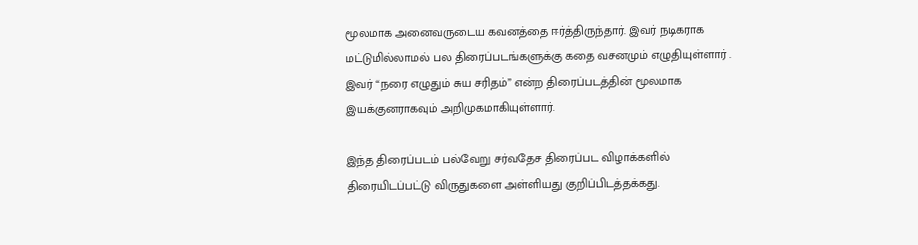மூலமாக அனைவருடைய கவனத்தை ஈர்த்திருந்தார். இவர் நடிகராக மட்டுமில்லாமல் பல திரைப்படங்களுக்கு கதை வசனமும் எழுதியுள்ளார் . இவர் “நரை எழுதும் சுய சரிதம்” என்ற திரைப்படத்தின் மூலமாக இயக்குனராகவும் அறிமுகமாகியுள்ளார்.

இந்த திரைப்படம் பல்வேறு சர்வதேச திரைப்பட விழாக்களில் திரையிடப்பட்டு விருதுகளை அள்ளியது குறிப்பிடத்தக்கது.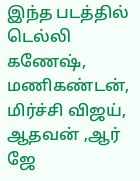இந்த படத்தில் டெல்லி கணேஷ், மணிகண்டன், மிர்ச்சி விஜய், ஆதவன் ,ஆர் ஜே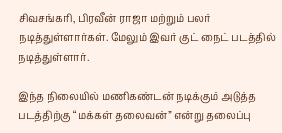சிவசங்கரி, பிரவீன் ராஜா மற்றும் பலர் நடித்துள்ளார்கள். மேலும் இவர் குட் நைட் படத்தில் நடித்துள்ளார்.

இந்த நிலையில் மணிகண்டன் நடிக்கும் அடுத்த படத்திற்கு “மக்கள் தலைவன்” என்று தலைப்பு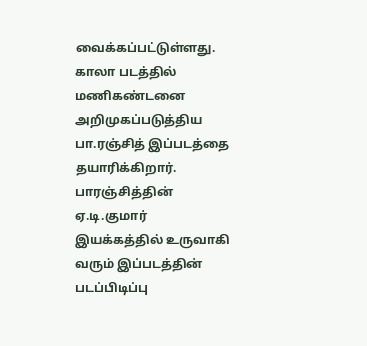வைக்கப்பட்டுள்ளது. காலா படத்தில் மணிகண்டனை அறிமுகப்படுத்திய பா.ரஞ்சித் இப்படத்தை தயாரிக்கிறார். பாரஞ்சித்தின் ஏ.டி.குமார் இயக்கத்தில் உருவாகி வரும் இப்படத்தின் படப்பிடிப்பு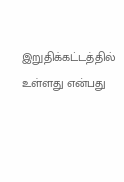இறுதிக்கட்டத்தில் உள்ளது என்பது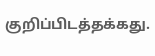குறிப்பிடத்தக்கது.